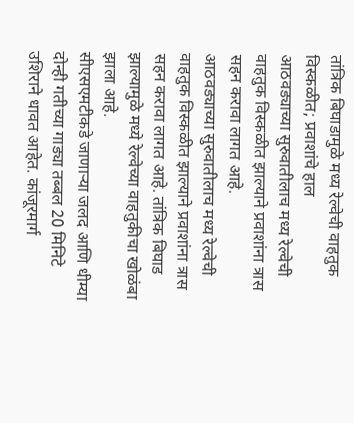तांत्रिक बिघाडामुळे मध्य रेल्वेची वाहतुक विस्कळीत; प्रवाशांचे हाल
आठवड्याच्या सुरुवातीलाच मध्य रेल्वेची वाहतुक विस्कळीत झाल्याने प्रवाशांना त्रास सहन करावा लागत आहे.
आठवड्याच्या सुरुवातीलाच मध्य रेल्वेची वाहतुक विस्कळीत झाल्याने प्रवाशांना त्रास सहन करावा लागत आहे. तांत्रिक बिघाड झाल्यामुळे मध्ये रेल्वेच्या वाहतुकीचा खोळंबा झाला आहे.
सीएसएमटीकडे जाणाऱ्या जलद आणि धीम्या दोन्ही गतीच्या गाड्या तब्बल 20 मिनिटे उशिराने धावत आहेत. कांजूरमार्ग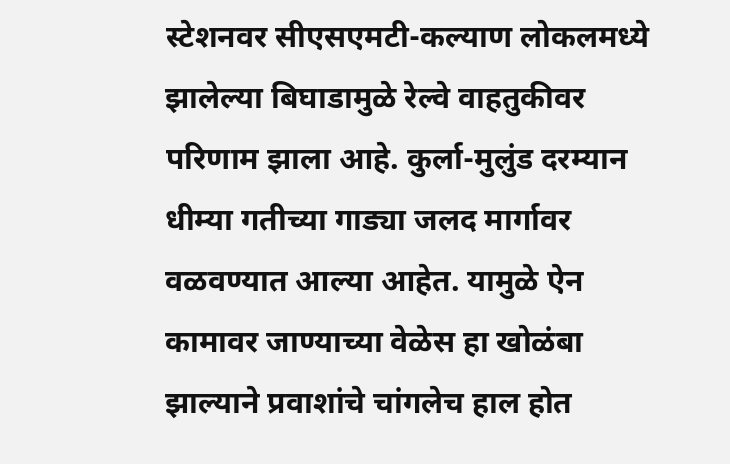स्टेशनवर सीएसएमटी-कल्याण लोकलमध्ये झालेल्या बिघाडामुळे रेल्वे वाहतुकीवर परिणाम झाला आहे. कुर्ला-मुलुंड दरम्यान धीम्या गतीच्या गाड्या जलद मार्गावर वळवण्यात आल्या आहेत. यामुळे ऐन कामावर जाण्याच्या वेळेस हा खोळंबा झाल्याने प्रवाशांचे चांगलेच हाल होत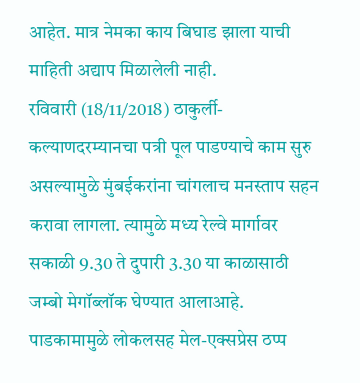आहेत. मात्र नेमका काय बिघाड झाला याची माहिती अद्याप मिळालेली नाही.
रविवारी (18/11/2018) ठाकुर्ली-कल्याणदरम्यानचा पत्री पूल पाडण्याचे काम सुरु असल्यामुळे मुंबईकरांना चांगलाच मनस्ताप सहन करावा लागला. त्यामुळे मध्य रेल्वे मार्गावर सकाळी 9.30 ते दुपारी 3.30 या काळासाठी जम्बो मेगॉब्लॉक घेण्यात आलाआहे. पाडकामामुळे लोकलसह मेल-एक्सप्रेस ठप्प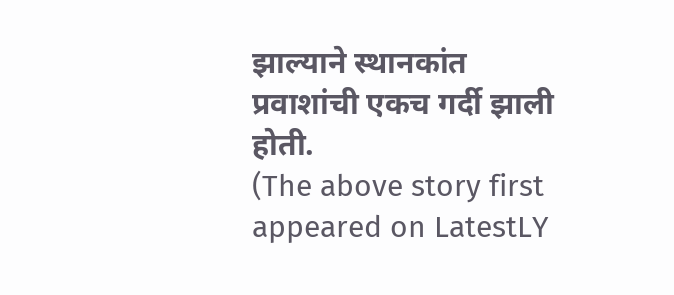झाल्याने स्थानकांत प्रवाशांची एकच गर्दी झाली होती.
(The above story first appeared on LatestLY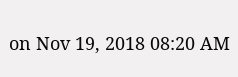on Nov 19, 2018 08:20 AM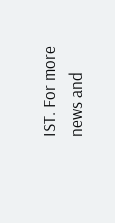IST. For more news and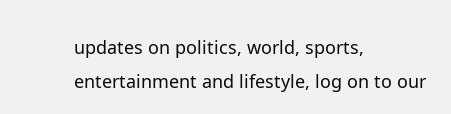updates on politics, world, sports, entertainment and lifestyle, log on to our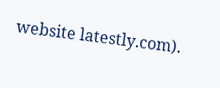website latestly.com).